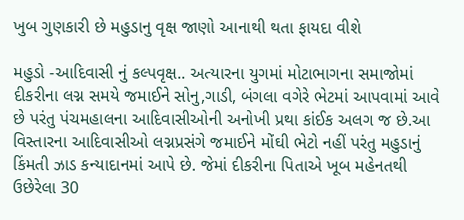ખુબ ગુણકારી છે મહુડાનુ વૃક્ષ જાણો આનાથી થતા ફાયદા વીશે

મહુડો -આદિવાસી નું કલ્પવૃક્ષ.. અત્યારના યુગમાં મોટાભાગના સમાજોમાં દીકરીના લગ્ન સમયે જમાઈને સોનુ,ગાડી, બંગલા વગેરે ભેટમાં આપવામાં આવે છે પરંતુ પંચમહાલના આદિવાસીઓની અનોખી પ્રથા કાંઈક અલગ જ છે.આ વિસ્તારના આદિવાસીઓ લગ્નપ્રસંગે જમાઈને મોંઘી ભેટો નહીં પરંતુ મહુડાનું કિંમતી ઝાડ કન્યાદાનમાં આપે છે. જેમાં દીકરીના પિતાએ ખૂબ મહેનતથી ઉછેરેલા 30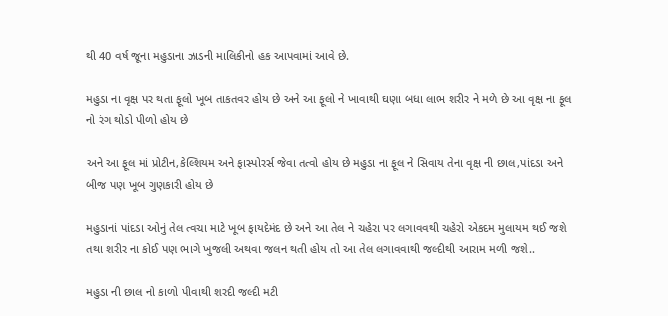થી 40 વર્ષ જૂના મહુડાના ઝાડની માલિકીનો હક આપવામાં આવે છે.

મહુડા ના વૃક્ષ પર થતા ફૂલો ખૂબ તાકતવર હોય છે અને આ ફૂલો ને ખાવાથી ઘણા બધા લાભ શરીર ને મળે છે આ વૃક્ષ ના ફૂલ નો રંગ થોડો પીળો હોય છે

અને આ ફૂલ માં પ્રોટીન,કેલ્શિયમ અને ફાસ્પોરર્સ જેવા તત્વો હોય છે મહુડા ના ફૂલ ને સિવાય તેના વૃક્ષ ની છાલ,પાંદડા અને બીજ પણ ખૂબ ગુણકારી હોય છે

મહુડાનાં પાંદડા ઓનું તેલ ત્વચા માટે ખૂબ ફાયદેમંદ છે અને આ તેલ ને ચહેરા પર લગાવવથી ચહેરો એકદમ મુલાયમ થઈ જશે તથા શરીર ના કોઈ પણ ભાગે ખુજલી અથવા જલન થતી હોય તો આ તેલ લગાવવાથી જલ્દીથી આરામ મળી જશે..

મહુડા ની છાલ નો કાળો પીવાથી શરદી જલ્દી મટી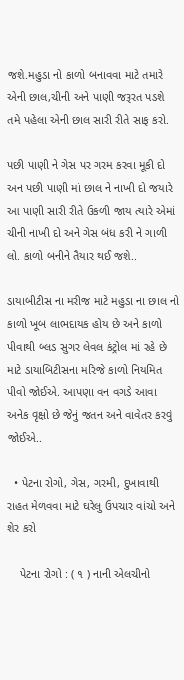જશે.મહુડા નો કાળો બનાવવા માટે તમારે એની છાલ,ચીની અને પાણી જરૂરત પડશે તમે પહેલા એની છાલ સારી રીતે સાફ કરો.

પછી પાણી ને ગેસ પર ગરમ કરવા મૂકી દો અન પછી પાણી માં છાલ ને નાખી દો જયારે આ પાણી સારી રીતે ઉકળી જાય ત્યારે એમાં ચીની નાખી દો અને ગેસ બંધ કરી ને ગાળી લો. કાળો બનીને તૈયાર થઈ જશે..

ડાયાબીટીસ ના મરીજ માટે મહુડા ના છાલ નો કાળો ખૂબ લાભદાયક હોય છે અને કાળો પીવાથી બ્લડ સુગર લેવલ કંટ્રોલ માં રહે છે માટે ડાયાબિટીસના મરિજે કાળો નિયમિત પીવો જોઈએ. આપણા વન વગડે આવા અનેક વૃક્ષો છે જેનું જતન અને વાવેતર કરવું જોઈએ..

  • પેટના રોગો, ગેસ, ગરમી, દુખાવાથી રાહત મેળવવા માટે ઘરેલુ ઉપચાર વાંચો અને શેર કરો

    પેટના રોગો : ( ૧ ) નાની એલચીનો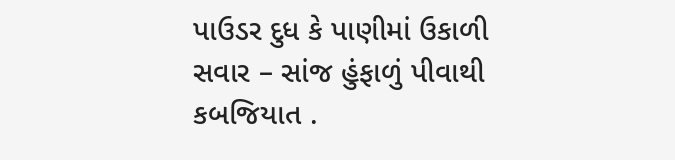પાઉડર દુધ કે પાણીમાં ઉકાળી સવાર – સાંજ હુંફાળું પીવાથી કબજિયાત .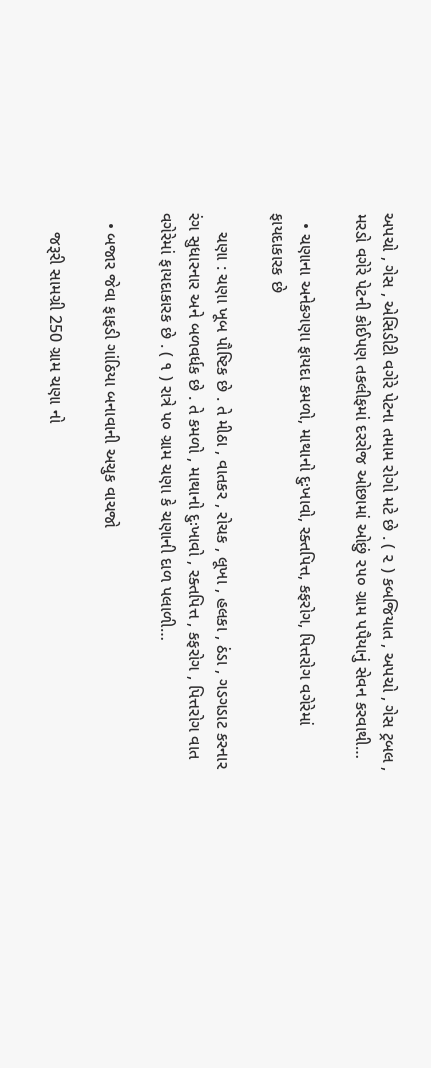અપચો , ગેસ , એસિડીટી વગેરે પેટના તમામ રોગો મટે છે . ( ૨ ) કબજિયાત , અપચો , ગેસ ટ્રબલ , મરડો વગેરે પેટની કોઈપણ તકલીફમાં દરરોજ ઓછામાં ઓછું ૨૫૦ ગ્રામ પપૈયાનું સેવન કરવાથી…

  • ચણાના અનેકગણા ફાયદા કમળો, માથાનો દુઃખાવો, રક્તપિત્ત, કફરોગ, પિત્તરોગ વગેરેમાં ફાયદાકારક છે

    ચણા : ચણા ખૂબ પૌષ્ટિક છે . તે મીઠા , વાતકર , રોચક , લૂખા , હલકા , ઠંડા , ગડગડાટ કરનાર રંગ સુધારનાર અને બળવર્ધક છે . તે કમળો , માથાનો દુઃખાવો , રક્તપિત્ત , કફરોગ , પિત્તરોગ વાત વગેરેમાં ફાયદાકારક છે . ( ૧ ) રાત્રે પ૦ ગ્રામ ચણા કે ચણાની દાળ પલાળી…

  • બજાર જેવા ફાફડી ગાંઠિયા બનાવાની અચુક વાચજો

    જરૂરી સામગ્રી 250 ગ્રામ ચણા નો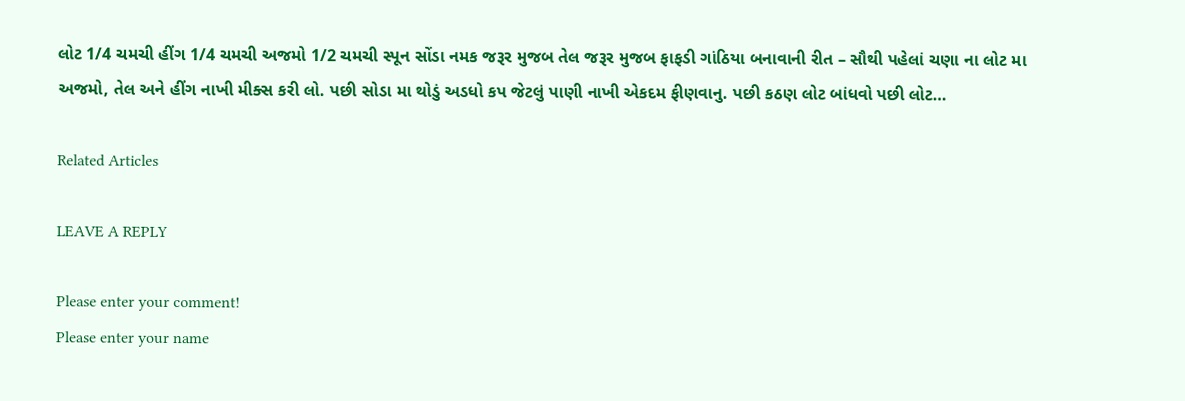લોટ 1/4 ચમચી હીંગ 1/4 ચમચી અજમો 1/2 ચમચી સ્પૂન સોંડા નમક જરૂર મુજબ તેલ જરૂર મુજબ ફાફડી ગાંઠિયા બનાવાની રીત – સૌથી પહેલાં ચણા ના લોટ મા અજમો, તેલ અને હીંગ નાખી મીક્સ કરી લો. પછી સોડા મા થોડું અડધો કપ જેટલું પાણી નાખી એકદમ ફીણવાનુ. પછી કઠણ લોટ બાંધવો પછી લોટ…

Related Articles

LEAVE A REPLY

Please enter your comment!
Please enter your name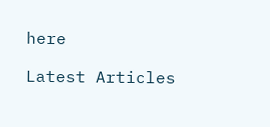here

Latest Articles